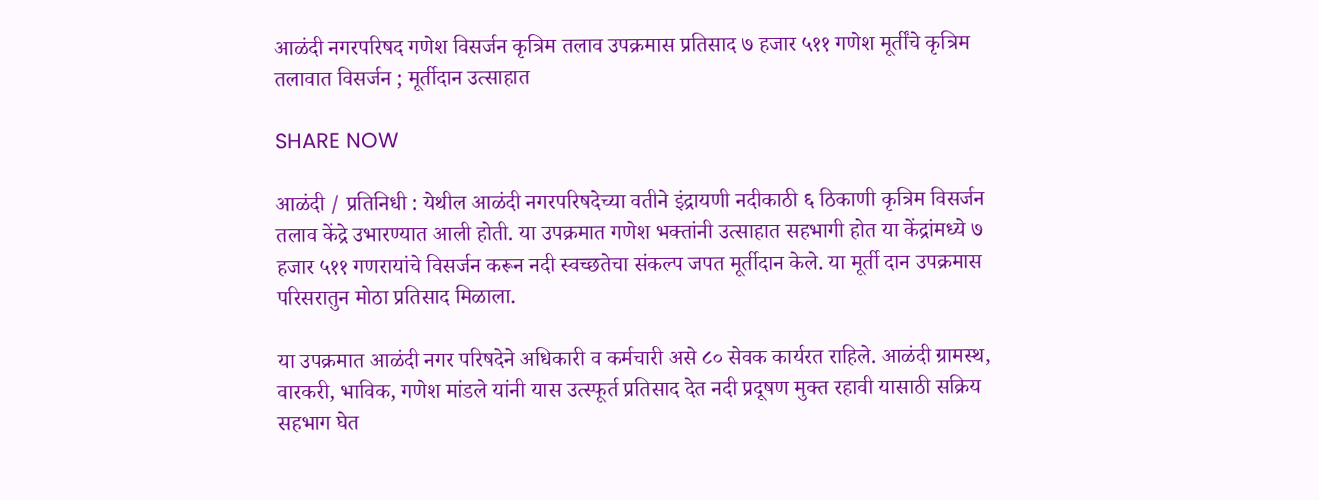आळंदी नगरपरिषद गणेश विसर्जन कृत्रिम तलाव उपक्रमास प्रतिसाद ७ हजार ५११ गणेश मूर्तींचे कृत्रिम तलावात विसर्जन ; मूर्तीदान उत्साहात

SHARE NOW

आळंदी / प्रतिनिधी : येथील आळंदी नगरपरिषदेच्या वतीने इंद्रायणी नदीकाठी ६ ठिकाणी कृत्रिम विसर्जन तलाव केंद्रे उभारण्यात आली होती. या उपक्रमात गणेश भक्तांनी उत्साहात सहभागी होत या केंद्रांमध्ये ७ हजार ५११ गणरायांचे विसर्जन करून नदी स्वच्छतेचा संकल्प जपत मूर्तीदान केले. या मूर्ती दान उपक्रमास परिसरातुन मोठा प्रतिसाद मिळाला.

या उपक्रमात आळंदी नगर परिषदेने अधिकारी व कर्मचारी असे ८० सेवक कार्यरत राहिले. आळंदी ग्रामस्थ, वारकरी, भाविक, गणेश मांडले यांनी यास उत्स्फूर्त प्रतिसाद देत नदी प्रदूषण मुक्त रहावी यासाठी सक्रिय सहभाग घेत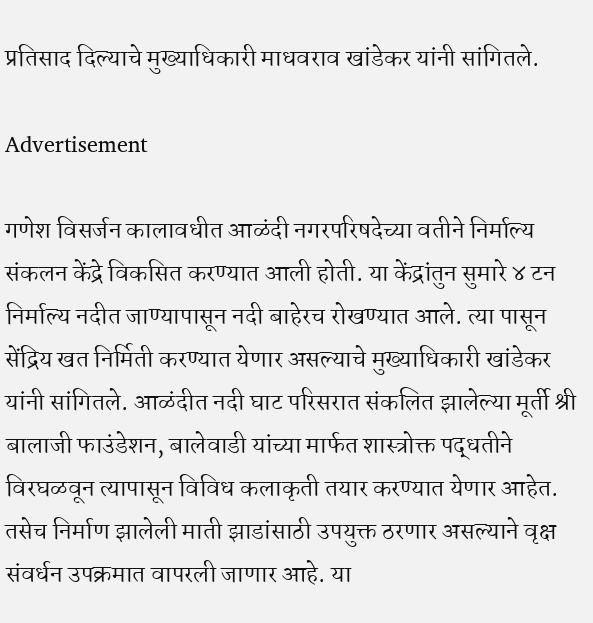प्रतिसाद दिल्याचे मुख्याधिकारी माधवराव खांडेकर यांनी सांगितले.

Advertisement

गणेश विसर्जन कालावधीत आळंदी नगरपरिषदेच्या वतीने निर्माल्य संकलन केंद्रे विकसित करण्यात आली होती. या केंद्रांतुन सुमारे ४ टन निर्माल्य नदीत जाण्यापासून नदी बाहेरच रोखण्यात आले. त्या पासून सेंद्रिय खत निर्मिती करण्यात येणार असल्याचे मुख्याधिकारी खांडेकर यांनी सांगितले. आळंदीत नदी घाट परिसरात संकलित झालेल्या मूर्ती श्री बालाजी फाउंडेशन, बालेवाडी यांच्या मार्फत शास्त्रोक्त पद्धतीने विरघळवून त्यापासून विविध कलाकृती तयार करण्यात येणार आहेत. तसेच निर्माण झालेली माती झाडांसाठी उपयुक्त ठरणार असल्याने वृक्ष संवर्धन उपक्रमात वापरली जाणार आहे. या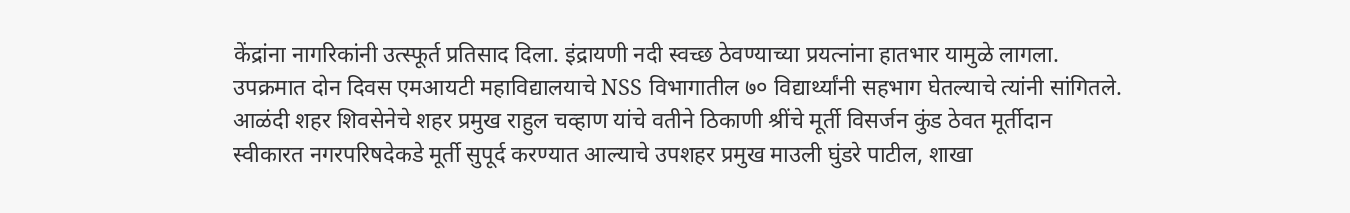केंद्रांना नागरिकांनी उत्स्फूर्त प्रतिसाद दिला. इंद्रायणी नदी स्वच्छ ठेवण्याच्या प्रयत्नांना हातभार यामुळे लागला. उपक्रमात दोन दिवस एमआयटी महाविद्यालयाचे NSS विभागातील ७० विद्यार्थ्यांनी सहभाग घेतल्याचे त्यांनी सांगितले. आळंदी शहर शिवसेनेचे शहर प्रमुख राहुल चव्हाण यांचे वतीने ठिकाणी श्रींचे मूर्ती विसर्जन कुंड ठेवत मूर्तीदान स्वीकारत नगरपरिषदेकडे मूर्ती सुपूर्द करण्यात आल्याचे उपशहर प्रमुख माउली घुंडरे पाटील, शाखा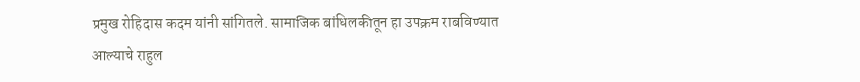प्रमुख रोहिदास कदम यांनी सांगितले. सामाजिक बांधिलकीतून हा उपक्रम राबविण्यात आल्याचे राहुल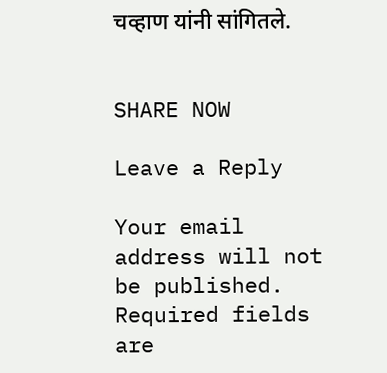चव्हाण यांनी सांगितले.


SHARE NOW

Leave a Reply

Your email address will not be published. Required fields are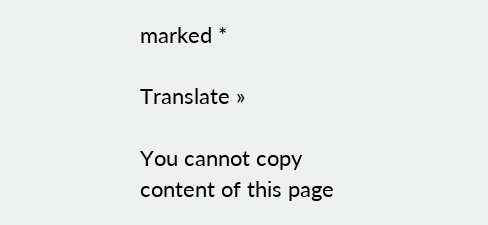marked *

Translate »

You cannot copy content of this page